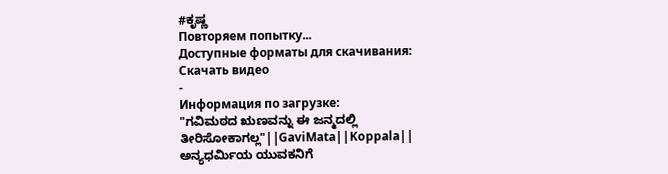#ಕೃಷ್ಣ
Повторяем попытку...
Доступные форматы для скачивания:
Скачать видео
-
Информация по загрузке:
"ಗವಿಮಠದ ಋಣವನ್ನು ಈ ಜನ್ಮದಲ್ಲಿ ತೀರಿಸೋಕಾಗಲ್ಲ"||GaviMata||Koppala||
ಅನ್ಯಧರ್ಮಿಯ ಯುವಕನಿಗೆ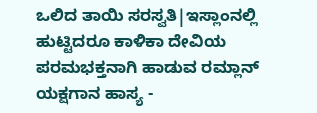ಒಲಿದ ತಾಯಿ ಸರಸ್ವತಿ|ಇಸ್ಲಾಂನಲ್ಲಿ ಹುಟ್ಟಿದರೂ ಕಾಳಿಕಾ ದೇವಿಯ ಪರಮಭಕ್ತನಾಗಿ ಹಾಡುವ ರಮ್ಲಾನ್
ಯಕ್ಷಗಾನ ಹಾಸ್ಯ -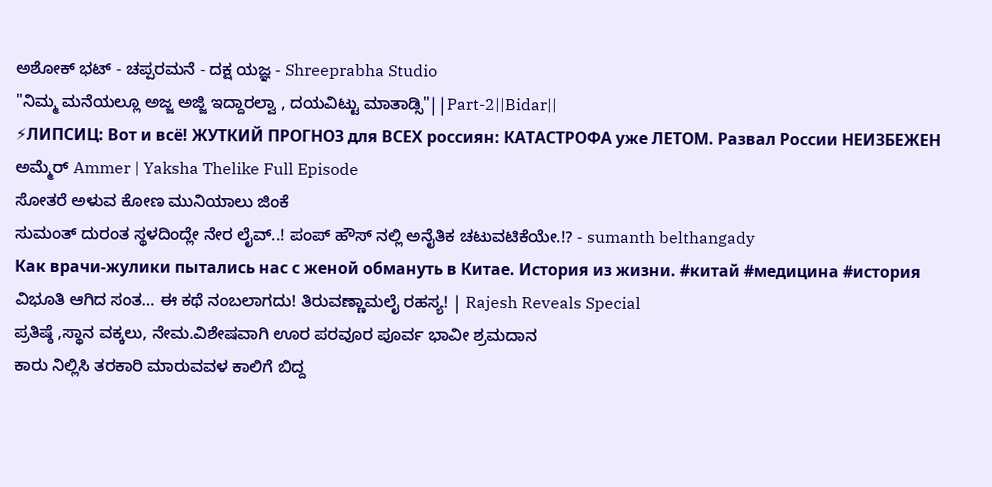ಅಶೋಕ್ ಭಟ್ - ಚಪ್ಪರಮನೆ - ದಕ್ಷ ಯಜ್ಞ - Shreeprabha Studio
"ನಿಮ್ಮ ಮನೆಯಲ್ಲೂ ಅಜ್ಜ ಅಜ್ಜಿ ಇದ್ದಾರಲ್ವಾ , ದಯವಿಟ್ಟು ಮಾತಾಡ್ಸಿ"||Part-2||Bidar||
⚡ЛИПСИЦ: Вот и всё! ЖУТКИЙ ПРОГНОЗ для ВСЕХ россиян: КАТАСТРОФА уже ЛЕТОМ. Развал России НЕИЗБЕЖЕН
ಅಮ್ಮೆರ್ Ammer | Yaksha Thelike Full Episode
ಸೋತರೆ ಅಳುವ ಕೋಣ ಮುನಿಯಾಲು ಜಿಂಕೆ
ಸುಮಂತ್ ದುರಂತ ಸ್ಥಳದಿಂದ್ಲೇ ನೇರ ಲೈವ್..! ಪಂಪ್ ಹೌಸ್ ನಲ್ಲಿ ಅನೈತಿಕ ಚಟುವಟಿಕೆಯೇ.!? - sumanth belthangady
Как врачи-жулики пытались нас с женой обмануть в Китае. История из жизни. #китай #медицина #история
ವಿಭೂತಿ ಆಗಿದ ಸಂತ… ಈ ಕಥೆ ನಂಬಲಾಗದು! ತಿರುವಣ್ಣಾಮಲೈ ರಹಸ್ಯ! | Rajesh Reveals Special
ಪ್ರತಿಷ್ಠೆ ,ಸ್ಥಾನ ವಕ್ಕಲು, ನೇಮ.ವಿಶೇಷವಾಗಿ ಊರ ಪರವೂರ ಪೂರ್ವ ಭಾವೀ ಶ್ರಮದಾನ
ಕಾರು ನಿಲ್ಲಿಸಿ ತರಕಾರಿ ಮಾರುವವಳ ಕಾಲಿಗೆ ಬಿದ್ದ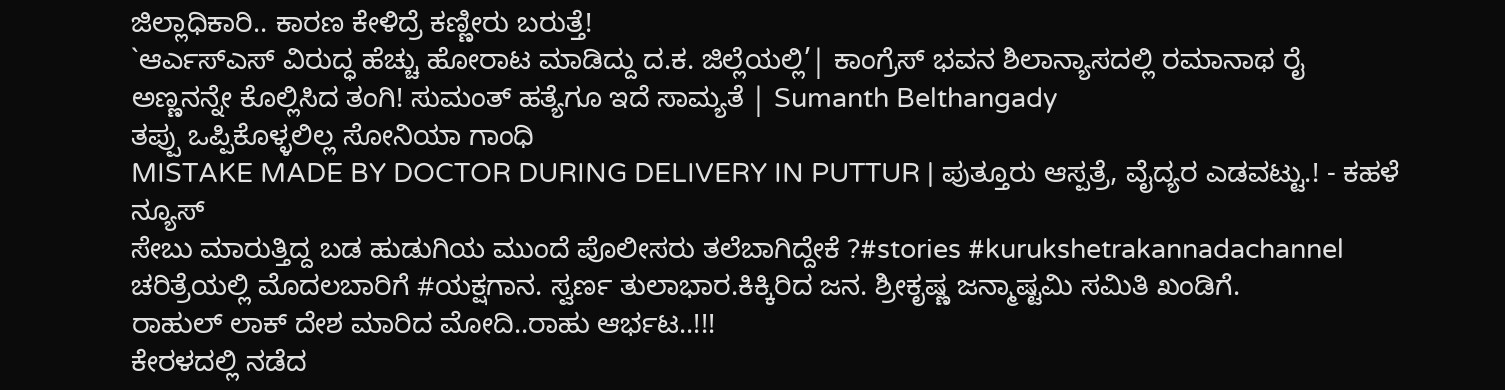ಜಿಲ್ಲಾಧಿಕಾರಿ.. ಕಾರಣ ಕೇಳಿದ್ರೆ ಕಣ್ಣೀರು ಬರುತ್ತೆ!
`ಆರ್ಎಸ್ಎಸ್ ವಿರುದ್ಧ ಹೆಚ್ಚು ಹೋರಾಟ ಮಾಡಿದ್ದು ದ.ಕ. ಜಿಲ್ಲೆಯಲ್ಲಿ’| ಕಾಂಗ್ರೆಸ್ ಭವನ ಶಿಲಾನ್ಯಾಸದಲ್ಲಿ ರಮಾನಾಥ ರೈ
ಅಣ್ಣನನ್ನೇ ಕೊಲ್ಲಿಸಿದ ತಂಗಿ! ಸುಮಂತ್ ಹತ್ಯೆಗೂ ಇದೆ ಸಾಮ್ಯತೆ | Sumanth Belthangady
ತಪ್ಪು ಒಪ್ಪಿಕೊಳ್ಳಲಿಲ್ಲ ಸೋನಿಯಾ ಗಾಂಧಿ
MISTAKE MADE BY DOCTOR DURING DELIVERY IN PUTTUR | ಪುತ್ತೂರು ಆಸ್ಪತ್ರೆ, ವೈದ್ಯರ ಎಡವಟ್ಟು.! - ಕಹಳೆ ನ್ಯೂಸ್
ಸೇಬು ಮಾರುತ್ತಿದ್ದ ಬಡ ಹುಡುಗಿಯ ಮುಂದೆ ಪೊಲೀಸರು ತಲೆಬಾಗಿದ್ದೇಕೆ ?#stories #kurukshetrakannadachannel
ಚರಿತ್ರೆಯಲ್ಲಿ ಮೊದಲಬಾರಿಗೆ #ಯಕ್ಷಗಾನ. ಸ್ವರ್ಣ ತುಲಾಭಾರ.ಕಿಕ್ಕಿರಿದ ಜನ. ಶ್ರೀಕೃಷ್ಣ ಜನ್ಮಾಷ್ಟಮಿ ಸಮಿತಿ ಖಂಡಿಗೆ.
ರಾಹುಲ್ ಲಾಕ್ ದೇಶ ಮಾರಿದ ಮೋದಿ..ರಾಹು ಆರ್ಭಟ..!!!
ಕೇರಳದಲ್ಲಿ ನಡೆದ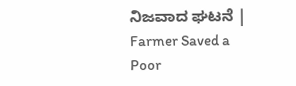ನಿಜವಾದ ಘಟನೆ | Farmer Saved a Poor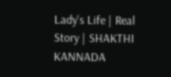Lady's Life | Real Story | SHAKTHI KANNADA